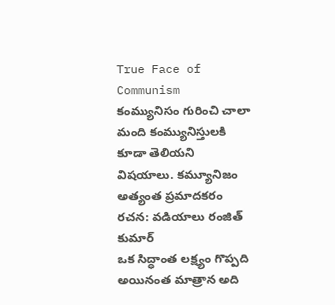True Face of Communism
కంమ్యునిసం గురించి చాలా మంది కంమ్యునిస్తులకి కూడా తెలియని విషయాలు. కమ్యూనిజం అత్యంత ప్రమాదకరం
రచన: వడియాలు రంజిత్ కుమార్
ఒక సిద్ధాంత లక్ష్యం గొప్పది అయినంత మాత్రాన అది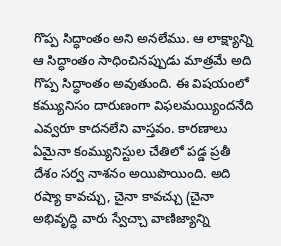గొప్ప సిద్ధాంతం అని అనలేము. ఆ లాక్ష్యాన్ని ఆ సిద్ధాంతం సాధించినప్పుడు మాత్రమే అది గొప్ప సిద్ధాంతం అవుతుంది. ఈ విషయంలో కమ్యునిసం దారుణంగా విఫలమయ్యిందనేది ఎవ్వరూ కాదనలేని వాస్తవం. కారణాలు ఏమైనా కంమ్యునిస్టుల చేతిలో పడ్డ ప్రతీ దేశం సర్వ నాశనం అయిపొయింది. అది రష్యా కావచ్చు, చైనా కావచ్చు (చైనా అభివృద్ధి వారు స్వేచ్చా వాణిజ్యాన్ని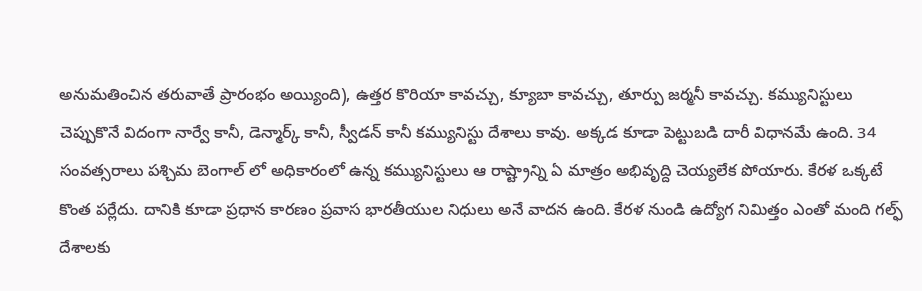అనుమతించిన తరువాతే ప్రారంభం అయ్యింది), ఉత్తర కొరియా కావచ్చు, క్యూబా కావచ్చు, తూర్పు జర్మనీ కావచ్చు. కమ్యునిస్టులు చెప్పుకొనే విదంగా నార్వే కానీ, డెన్మార్క్ కానీ, స్వీడన్ కానీ కమ్యునిస్టు దేశాలు కావు. అక్కడ కూడా పెట్టుబడి దారీ విధానమే ఉంది. 34 సంవత్సరాలు పశ్చిమ బెంగాల్ లో అధికారంలో ఉన్న కమ్యునిస్టులు ఆ రాష్ట్రాన్ని ఏ మాత్రం అభివృద్ది చెయ్యలేక పోయారు. కేరళ ఒక్కటే కొంత పర్లేదు. దానికి కూడా ప్రధాన కారణం ప్రవాస భారతీయుల నిధులు అనే వాదన ఉంది. కేరళ నుండి ఉద్యోగ నిమిత్తం ఎంతో మంది గల్ఫ్ దేశాలకు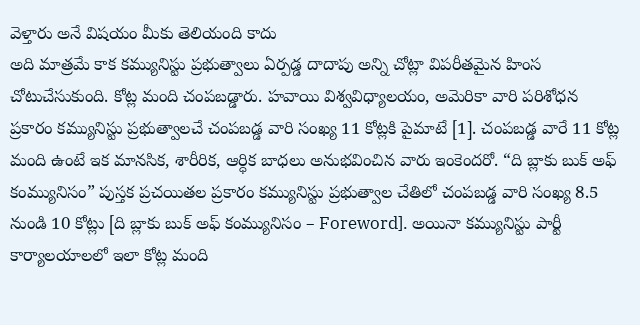వెళ్తారు అనే విషయం మీకు తెలియంది కాదు
అది మాత్రమే కాక కమ్యునిస్టు ప్రభుత్వాలు ఏర్పడ్డ దాదాపు అన్ని చోట్లా విపరీతమైన హింస చోటుచేసుకుంది. కోట్ల మంది చంపబడ్డారు. హవాయి విశ్వవిధ్యాలయం, అమెరికా వారి పరిశోధన ప్రకారం కమ్యునిస్టు ప్రభుత్వాలచే చంపబడ్డ వారి సంఖ్య 11 కోట్లకి పైమాటే [1]. చంపబడ్డ వారే 11 కోట్ల మంది ఉంటే ఇక మానసిక, శారీరిక, ఆర్ధిక బాధలు అనుభవించిన వారు ఇంకెందరో. “ది బ్లాకు బుక్ అఫ్ కంమ్యునిసం” పుస్తక ప్రచయితల ప్రకారం కమ్యునిస్టు ప్రభుత్వాల చేతిలో చంపబడ్డ వారి సంఖ్య 8.5 నుండి 10 కోట్లు [ది బ్లాకు బుక్ అఫ్ కంమ్యునిసం – Foreword]. అయినా కమ్యునిస్టు పార్టీ కార్యాలయాలలో ఇలా కోట్ల మంది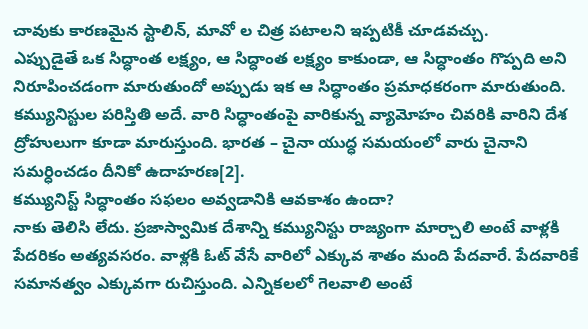చావుకు కారణమైన స్టాలిన్, మావో ల చిత్ర పటాలని ఇప్పటికీ చూడవచ్చు.
ఎప్పుడైతే ఒక సిద్ధాంత లక్ష్యం, ఆ సిద్ధాంత లక్ష్యం కాకుండా, ఆ సిద్ధాంతం గొప్పది అని నిరూపించడంగా మారుతుందో అప్పుడు ఇక ఆ సిద్ధాంతం ప్రమాధకరంగా మారుతుంది. కమ్యునిస్టుల పరిస్తితి అదే. వారి సిద్ధాంతంపై వారికున్న వ్యామోహం చివరికి వారిని దేశ ద్రోహులుగా కూడా మారుస్తుంది. భారత – చైనా యుద్ధ సమయంలో వారు చైనాని సమర్ధించడం దీనికో ఉదాహరణ[2].
కమ్యునిస్ట్ సిద్ధాంతం సఫలం అవ్వడానికి ఆవకాశం ఉందా?
నాకు తెలిసి లేదు. ప్రజాస్వామిక దేశాన్ని కమ్యునిస్టు రాజ్యంగా మార్చాలి అంటే వాళ్లకి పేదరికం అత్యవసరం. వాళ్లకి ఓట్ వేసే వారిలో ఎక్కువ శాతం మంది పేదవారే. పేదవారికే సమానత్వం ఎక్కువగా రుచిస్తుంది. ఎన్నికలలో గెలవాలి అంటే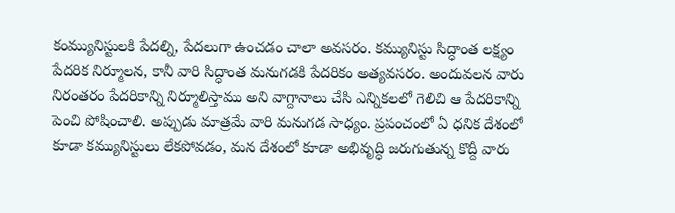కంమ్యునిస్టులకి పేదల్ని, పేదలుగా ఉంచడం చాలా అవసరం. కమ్యునిస్టు సిద్ధాంత లక్ష్యం పేదరిక నిర్మూలన, కానీ వారి సిద్ధాంత మనుగడకి పేదరికం అత్యవసరం. అందువలన వారు నిరంతరం పేదరికాన్ని నిర్మూలిస్తాము అని వాగ్దానాలు చేసి ఎన్నికలలో గెలిచి ఆ పేదరికాన్ని పెంచి పోషించాలి. అప్పుడు మాత్రమే వారి మనుగడ సాధ్యం. ప్రపంచంలో ఏ ధనిక దేశంలో కూడా కమ్యునిస్టులు లేకపోవడం, మన దేశంలో కూడా అభివృద్ధి జరుగుతున్న కొద్దీ వారు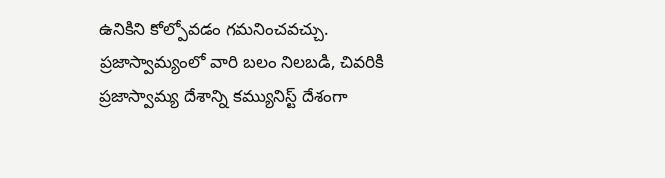ఉనికిని కోల్పోవడం గమనించవచ్చు. ప్రజాస్వామ్యంలో వారి బలం నిలబడి, చివరికి ప్రజాస్వామ్య దేశాన్ని కమ్యునిస్ట్ దేశంగా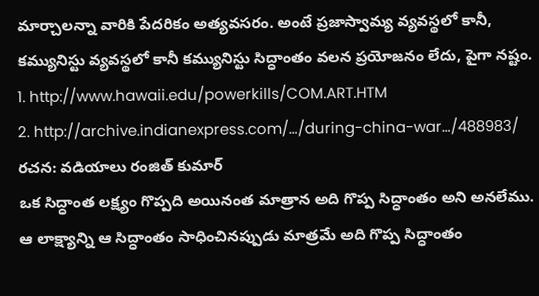మార్చాలన్నా వారికి పేదరికం అత్యవసరం. అంటే ప్రజాస్వామ్య వ్యవస్థలో కానీ, కమ్యునిస్టు వ్యవస్థలో కానీ కమ్యునిస్టు సిద్ధాంతం వలన ప్రయోజనం లేదు, పైగా నష్టం.
1. http://www.hawaii.edu/powerkills/COM.ART.HTM
2. http://archive.indianexpress.com/…/during-china-war…/488983/
రచన: వడియాలు రంజిత్ కుమార్
ఒక సిద్ధాంత లక్ష్యం గొప్పది అయినంత మాత్రాన అది గొప్ప సిద్ధాంతం అని అనలేము. ఆ లాక్ష్యాన్ని ఆ సిద్ధాంతం సాధించినప్పుడు మాత్రమే అది గొప్ప సిద్ధాంతం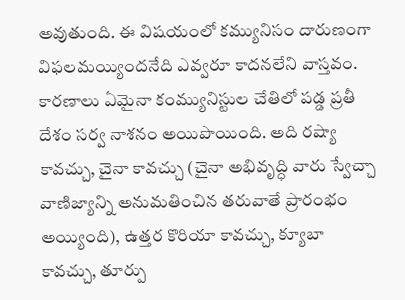అవుతుంది. ఈ విషయంలో కమ్యునిసం దారుణంగా విఫలమయ్యిందనేది ఎవ్వరూ కాదనలేని వాస్తవం. కారణాలు ఏమైనా కంమ్యునిస్టుల చేతిలో పడ్డ ప్రతీ దేశం సర్వ నాశనం అయిపొయింది. అది రష్యా కావచ్చు, చైనా కావచ్చు (చైనా అభివృద్ధి వారు స్వేచ్చా వాణిజ్యాన్ని అనుమతించిన తరువాతే ప్రారంభం అయ్యింది), ఉత్తర కొరియా కావచ్చు, క్యూబా కావచ్చు, తూర్పు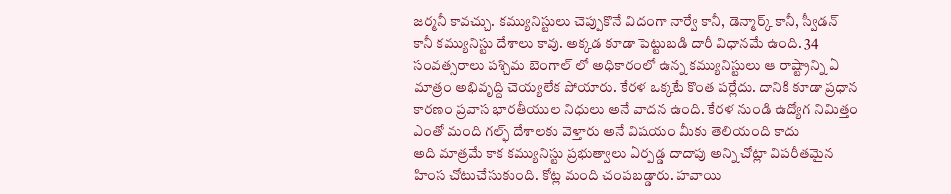జర్మనీ కావచ్చు. కమ్యునిస్టులు చెప్పుకొనే విదంగా నార్వే కానీ, డెన్మార్క్ కానీ, స్వీడన్ కానీ కమ్యునిస్టు దేశాలు కావు. అక్కడ కూడా పెట్టుబడి దారీ విధానమే ఉంది. 34 సంవత్సరాలు పశ్చిమ బెంగాల్ లో అధికారంలో ఉన్న కమ్యునిస్టులు ఆ రాష్ట్రాన్ని ఏ మాత్రం అభివృద్ది చెయ్యలేక పోయారు. కేరళ ఒక్కటే కొంత పర్లేదు. దానికి కూడా ప్రధాన కారణం ప్రవాస భారతీయుల నిధులు అనే వాదన ఉంది. కేరళ నుండి ఉద్యోగ నిమిత్తం ఎంతో మంది గల్ఫ్ దేశాలకు వెళ్తారు అనే విషయం మీకు తెలియంది కాదు
అది మాత్రమే కాక కమ్యునిస్టు ప్రభుత్వాలు ఏర్పడ్డ దాదాపు అన్ని చోట్లా విపరీతమైన హింస చోటుచేసుకుంది. కోట్ల మంది చంపబడ్డారు. హవాయి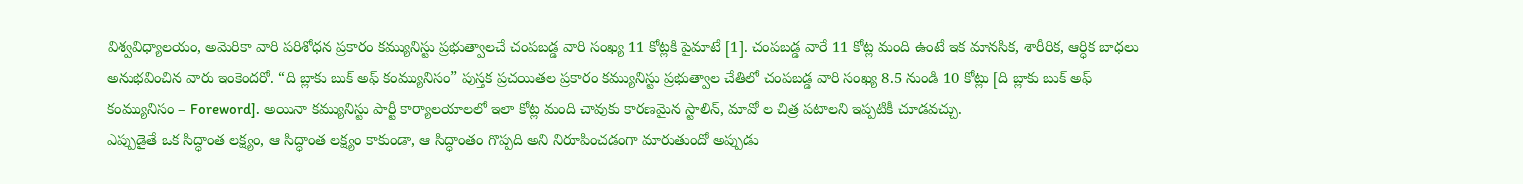విశ్వవిధ్యాలయం, అమెరికా వారి పరిశోధన ప్రకారం కమ్యునిస్టు ప్రభుత్వాలచే చంపబడ్డ వారి సంఖ్య 11 కోట్లకి పైమాటే [1]. చంపబడ్డ వారే 11 కోట్ల మంది ఉంటే ఇక మానసిక, శారీరిక, ఆర్ధిక బాధలు అనుభవించిన వారు ఇంకెందరో. “ది బ్లాకు బుక్ అఫ్ కంమ్యునిసం” పుస్తక ప్రచయితల ప్రకారం కమ్యునిస్టు ప్రభుత్వాల చేతిలో చంపబడ్డ వారి సంఖ్య 8.5 నుండి 10 కోట్లు [ది బ్లాకు బుక్ అఫ్ కంమ్యునిసం – Foreword]. అయినా కమ్యునిస్టు పార్టీ కార్యాలయాలలో ఇలా కోట్ల మంది చావుకు కారణమైన స్టాలిన్, మావో ల చిత్ర పటాలని ఇప్పటికీ చూడవచ్చు.
ఎప్పుడైతే ఒక సిద్ధాంత లక్ష్యం, ఆ సిద్ధాంత లక్ష్యం కాకుండా, ఆ సిద్ధాంతం గొప్పది అని నిరూపించడంగా మారుతుందో అప్పుడు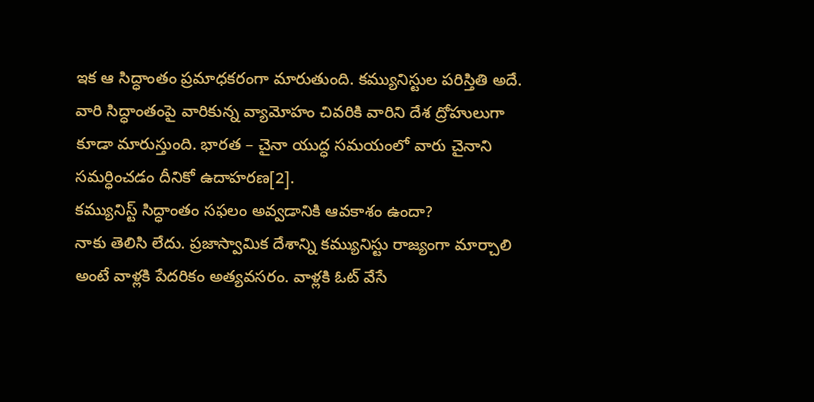ఇక ఆ సిద్ధాంతం ప్రమాధకరంగా మారుతుంది. కమ్యునిస్టుల పరిస్తితి అదే. వారి సిద్ధాంతంపై వారికున్న వ్యామోహం చివరికి వారిని దేశ ద్రోహులుగా కూడా మారుస్తుంది. భారత – చైనా యుద్ధ సమయంలో వారు చైనాని సమర్ధించడం దీనికో ఉదాహరణ[2].
కమ్యునిస్ట్ సిద్ధాంతం సఫలం అవ్వడానికి ఆవకాశం ఉందా?
నాకు తెలిసి లేదు. ప్రజాస్వామిక దేశాన్ని కమ్యునిస్టు రాజ్యంగా మార్చాలి అంటే వాళ్లకి పేదరికం అత్యవసరం. వాళ్లకి ఓట్ వేసే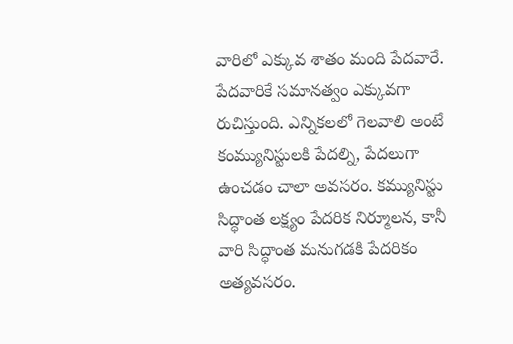వారిలో ఎక్కువ శాతం మంది పేదవారే. పేదవారికే సమానత్వం ఎక్కువగా రుచిస్తుంది. ఎన్నికలలో గెలవాలి అంటే కంమ్యునిస్టులకి పేదల్ని, పేదలుగా ఉంచడం చాలా అవసరం. కమ్యునిస్టు సిద్ధాంత లక్ష్యం పేదరిక నిర్మూలన, కానీ వారి సిద్ధాంత మనుగడకి పేదరికం అత్యవసరం.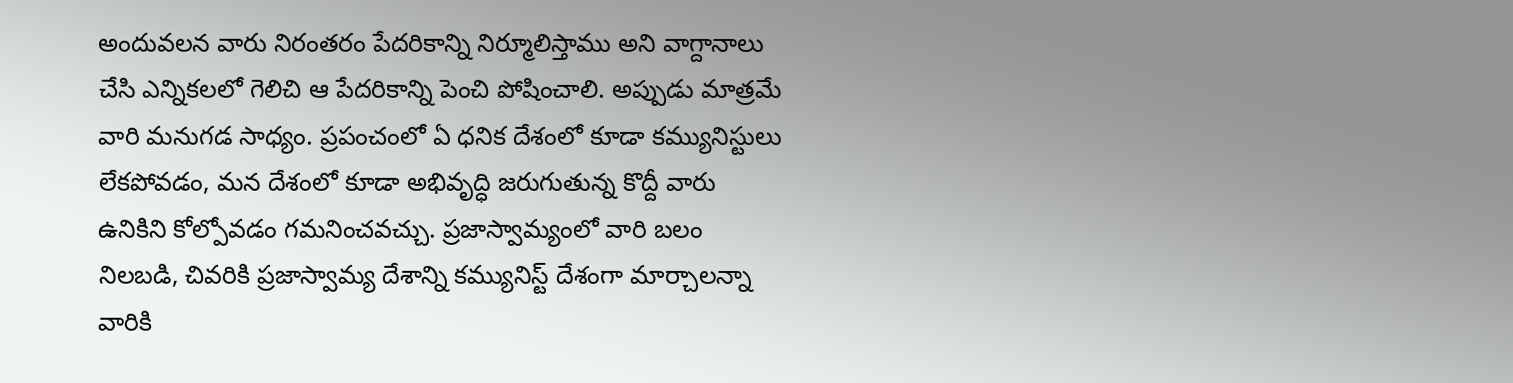అందువలన వారు నిరంతరం పేదరికాన్ని నిర్మూలిస్తాము అని వాగ్దానాలు చేసి ఎన్నికలలో గెలిచి ఆ పేదరికాన్ని పెంచి పోషించాలి. అప్పుడు మాత్రమే వారి మనుగడ సాధ్యం. ప్రపంచంలో ఏ ధనిక దేశంలో కూడా కమ్యునిస్టులు లేకపోవడం, మన దేశంలో కూడా అభివృద్ధి జరుగుతున్న కొద్దీ వారు ఉనికిని కోల్పోవడం గమనించవచ్చు. ప్రజాస్వామ్యంలో వారి బలం నిలబడి, చివరికి ప్రజాస్వామ్య దేశాన్ని కమ్యునిస్ట్ దేశంగా మార్చాలన్నా వారికి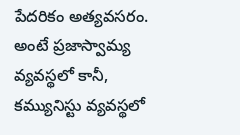పేదరికం అత్యవసరం. అంటే ప్రజాస్వామ్య వ్యవస్థలో కానీ, కమ్యునిస్టు వ్యవస్థలో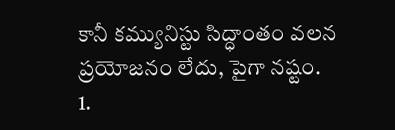కానీ కమ్యునిస్టు సిద్ధాంతం వలన ప్రయోజనం లేదు, పైగా నష్టం.
1.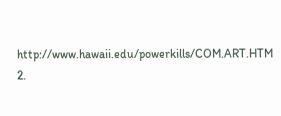http://www.hawaii.edu/powerkills/COM.ART.HTM
2.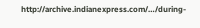http://archive.indianexpress.com/…/during-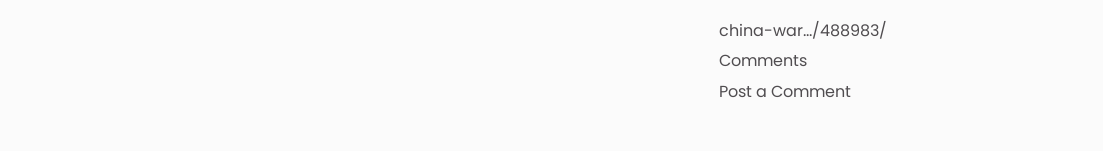china-war…/488983/
Comments
Post a Comment